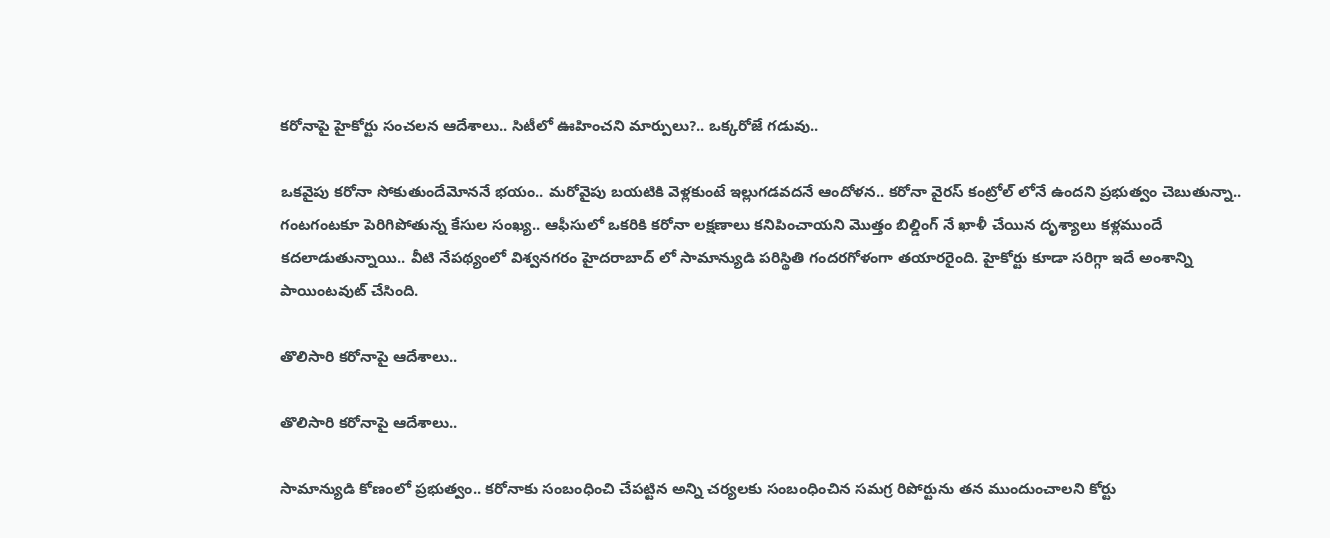కరోనాపై హైకోర్టు సంచలన ఆదేశాలు.. సిటీలో ఊహించని మార్పులు?.. ఒక్కరోజే గడువు..

ఒకవైపు కరోనా సోకుతుందేమోననే భయం.. మరోవైపు బయటికి వెళ్లకుంటే ఇల్లుగడవదనే ఆందోళన.. కరోనా వైరస్ కంట్రోల్ లోనే ఉందని ప్రభుత్వం చెబుతున్నా.. గంటగంటకూ పెరిగిపోతున్న కేసుల సంఖ్య.. ఆఫీసులో ఒకరికి కరోనా లక్షణాలు కనిపించాయని మొత్తం బిల్డింగ్ నే ఖాళీ చేయిన దృశ్యాలు కళ్లముందే కదలాడుతున్నాయి.. వీటి నేపథ్యంలో విశ్వనగరం హైదరాబాద్ లో సామాన్యుడి పరిస్థితి గందరగోళంగా తయారరైంది. హైకోర్టు కూడా సరిగ్గా ఇదే అంశాన్ని పాయింటవుట్ చేసింది.

తొలిసారి కరోనాపై ఆదేశాలు..

తొలిసారి కరోనాపై ఆదేశాలు..

సామాన్యుడి కోణంలో ప్రభుత్వం.. కరోనాకు సంబంధించి చేపట్టిన అన్ని చర్యలకు సంబంధించిన సమగ్ర రిపోర్టును తన ముందుంచాలని కోర్టు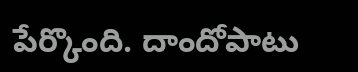పేర్కొంది. దాందోపాటు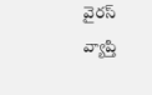వైరస్ వ్యాప్తి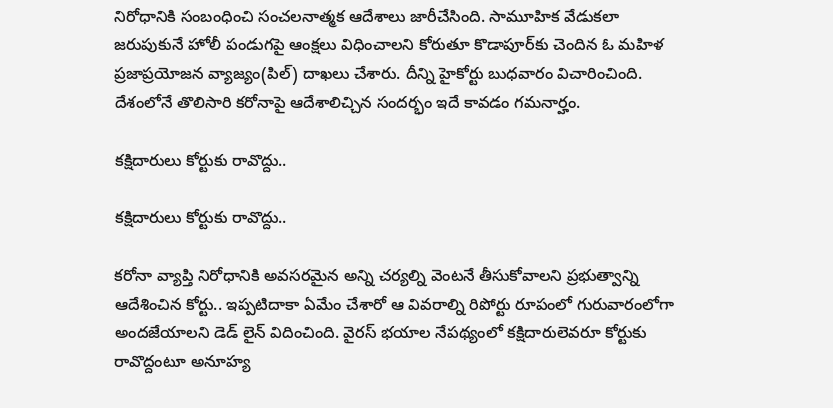నిరోధానికి సంబంధించి సంచలనాత్మక ఆదేశాలు జారీచేసింది. సామూహిక వేడుకలా జరుపుకునే హోలీ పండుగపై ఆంక్షలు విధించాలని కోరుతూ కొడాపూర్‌కు చెందిన ఓ మహిళ ప్రజాప్రయోజన వ్యాజ్యం(పిల్) దాఖలు చేశారు. దీన్ని హైకోర్టు బుధవారం విచారించింది. దేశంలోనే తొలిసారి కరోనాపై ఆదేశాలిచ్చిన సందర్భం ఇదే కావడం గమనార్హం.

కక్షిదారులు కోర్టుకు రావొద్దు..

కక్షిదారులు కోర్టుకు రావొద్దు..

కరోనా వ్యాప్తి నిరోధానికి అవసరమైన అన్ని చర్యల్ని వెంటనే తీసుకోవాలని ప్రభుత్వాన్ని ఆదేశించిన కోర్టు.. ఇప్పటిదాకా ఏమేం చేశారో ఆ వివరాల్ని రిపోర్టు రూపంలో గురువారంలోగా అందజేయాలని డెడ్ లైన్ విదించింది. వైరస్ భయాల నేపథ్యంలో కక్షిదారులెవరూ కోర్టుకు రావొద్దంటూ అనూహ్య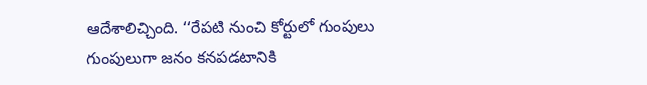ఆదేశాలిచ్చింది. ‘‘రేపటి నుంచి కోర్టులో గుంపులు గుంపులుగా జనం కనపడటానికి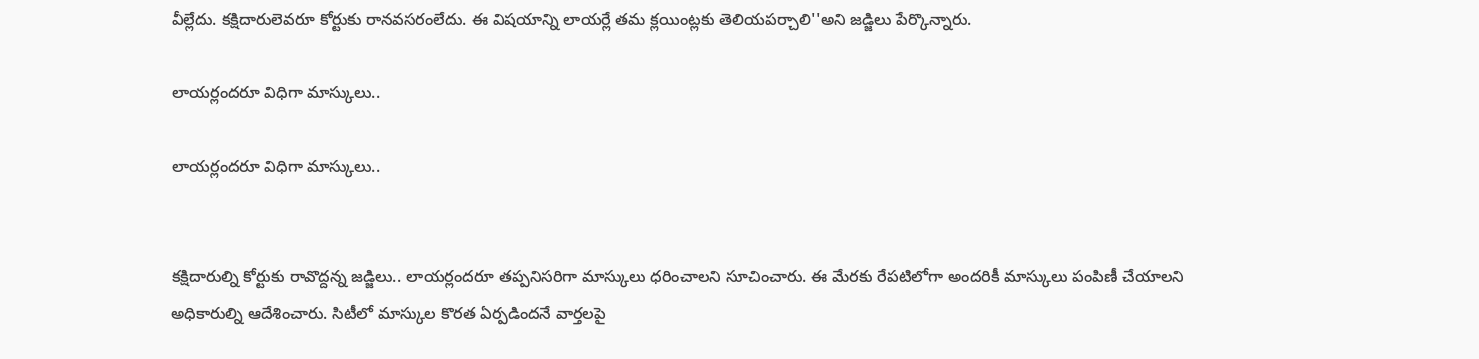వీల్లేదు. కక్షిదారులెవరూ కోర్టుకు రానవసరంలేదు. ఈ విషయాన్ని లాయర్లే తమ క్లయింట్లకు తెలియపర్చాలి''అని జడ్జిలు పేర్కొన్నారు.

లాయర్లందరూ విధిగా మాస్కులు..

లాయర్లందరూ విధిగా మాస్కులు..


కక్షిదారుల్ని కోర్టుకు రావొద్దన్న జడ్జిలు.. లాయర్లందరూ తప్పనిసరిగా మాస్కులు ధరించాలని సూచించారు. ఈ మేరకు రేపటిలోగా అందరికీ మాస్కులు పంపిణీ చేయాలని అధికారుల్ని ఆదేశించారు. సిటీలో మాస్కుల కొరత ఏర్పడిందనే వార్తలపై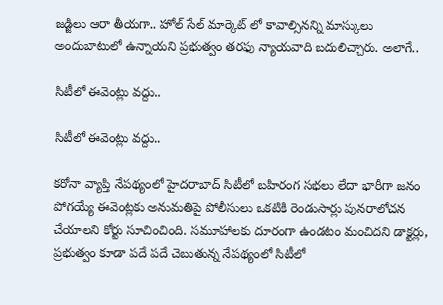జడ్జిలు ఆరా తీయగా.. హోల్ సేల్ మార్కెట్ లో కావాల్సినన్ని మాస్కులు అందుబాటులో ఉన్నాయని ప్రభుత్వం తరఫు న్యాయవాది బదులిచ్చారు. అలాగే..

సిటీలో ఈవెంట్లు వద్దు..

సిటీలో ఈవెంట్లు వద్దు..

కరోనా వ్యాప్తి నేపథ్యంలో హైదరాబాద్ సిటీలో బహిరంగ సభలు లేదా భారీగా జనం పోగయ్యే ఈవెంట్లకు అనుమతిపై పోలీసులు ఒకటికి రెండుసార్లు పునరాలోచన చేయాలని కోర్టు సూచించింది. సమూహాలకు దూరంగా ఉండటం మంచిదని డాక్టర్లు, ప్రభుత్వం కూడా పదే పదే చెబుతున్న నేపథ్యంలో సిటీలో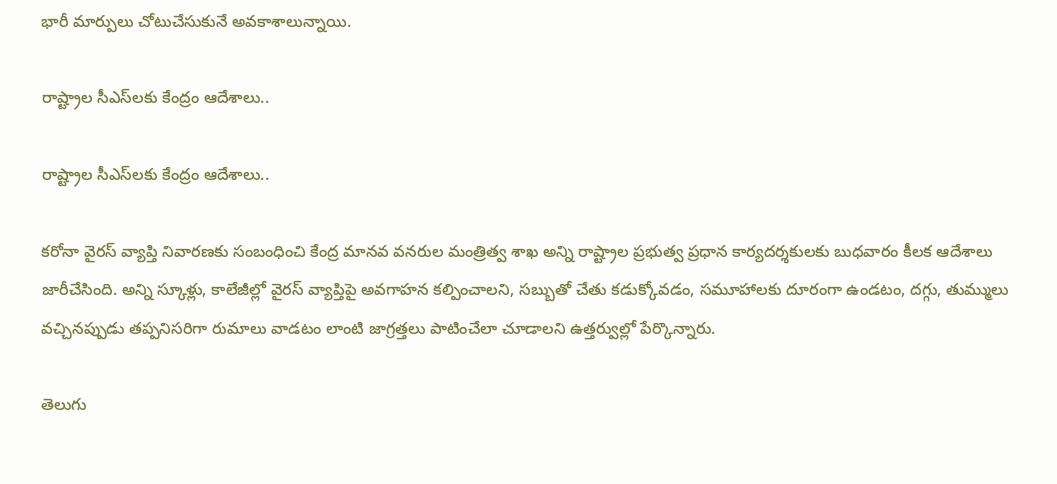భారీ మార్పులు చోటుచేసుకునే అవకాశాలున్నాయి.

రాష్ట్రాల సీఎస్‌లకు కేంద్రం ఆదేశాలు..

రాష్ట్రాల సీఎస్‌లకు కేంద్రం ఆదేశాలు..

కరోనా వైరస్ వ్యాప్తి నివారణకు సంబంధించి కేంద్ర మానవ వనరుల మంత్రిత్వ శాఖ అన్ని రాష్ట్రాల ప్రభుత్వ ప్రధాన కార్యదర్శకులకు బుధవారం కీలక ఆదేశాలు జారీచేసింది. అన్ని స్కూళ్లు, కాలేజీల్లో వైరస్ వ్యాప్తిపై అవగాహన కల్పించాలని, సబ్బుతో చేతు కడుక్కోవడం, సమూహాలకు దూరంగా ఉండటం, దగ్గు, తుమ్ములు వచ్చినప్పుడు తప్పనిసరిగా రుమాలు వాడటం లాంటి జాగ్రత్తలు పాటించేలా చూడాలని ఉత్తర్వుల్లో పేర్కొన్నారు.

తెలుగు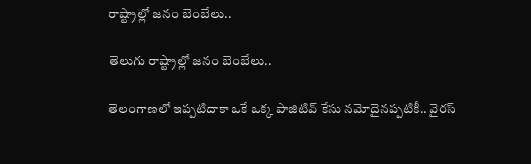రాష్ట్రాల్లో జనం బెంబేలు..

తెలుగు రాష్ట్రాల్లో జనం బెంబేలు..

తెలంగాణలో ఇప్పటిదాకా ఒకే ఒక్క పాజిటివ్ కేసు నమోదైనప్పటికీ.. వైరస్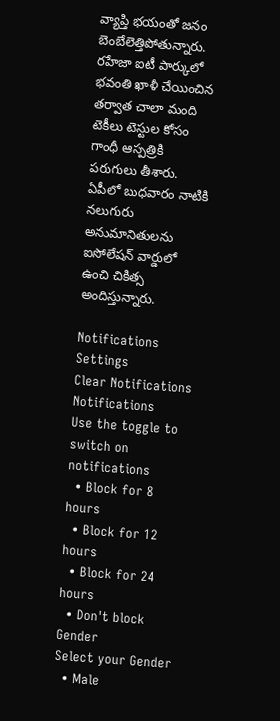వ్యాప్తి భయంతో జనం బెంబేలెత్తిపోతున్నారు. రహేజా ఐటీ పార్కులో భవంతి ఖాళీ చేయించిన తర్వాత చాలా మంది టెకీలు టెస్టుల కోసం గాంధీ ఆస్పత్రికి పరుగులు తీశారు. ఏపీలో బుధవారం నాటికి నలుగురు అనుమానితులను ఐసోలేషన్ వార్డులో ఉంచి చికిత్స అందిస్తున్నారు.

Notifications
Settings
Clear Notifications
Notifications
Use the toggle to switch on notifications
  • Block for 8 hours
  • Block for 12 hours
  • Block for 24 hours
  • Don't block
Gender
Select your Gender
  • Male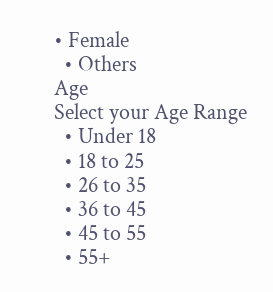• Female
  • Others
Age
Select your Age Range
  • Under 18
  • 18 to 25
  • 26 to 35
  • 36 to 45
  • 45 to 55
  • 55+